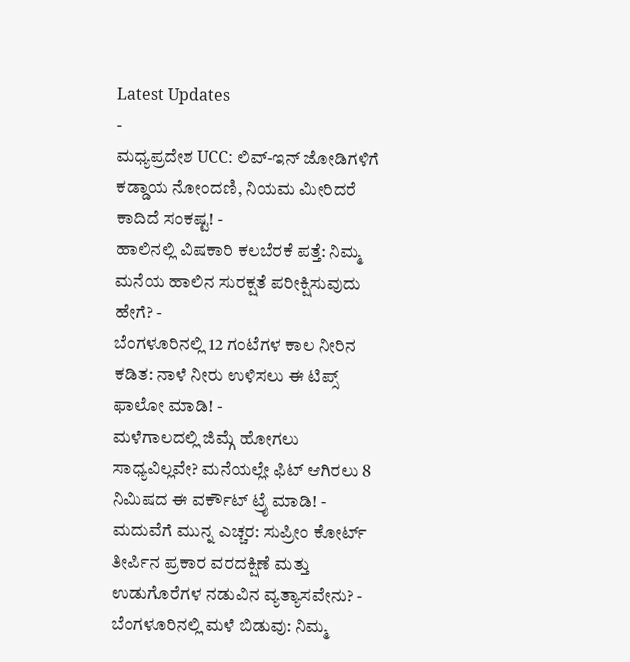Latest Updates
-
ಮಧ್ಯಪ್ರದೇಶ UCC: ಲಿವ್-ಇನ್ ಜೋಡಿಗಳಿಗೆ ಕಡ್ಡಾಯ ನೋಂದಣಿ, ನಿಯಮ ಮೀರಿದರೆ ಕಾದಿದೆ ಸಂಕಷ್ಟ! -
ಹಾಲಿನಲ್ಲಿ ವಿಷಕಾರಿ ಕಲಬೆರಕೆ ಪತ್ತೆ: ನಿಮ್ಮ ಮನೆಯ ಹಾಲಿನ ಸುರಕ್ಷತೆ ಪರೀಕ್ಷಿಸುವುದು ಹೇಗೆ? -
ಬೆಂಗಳೂರಿನಲ್ಲಿ 12 ಗಂಟೆಗಳ ಕಾಲ ನೀರಿನ ಕಡಿತ: ನಾಳೆ ನೀರು ಉಳಿಸಲು ಈ ಟಿಪ್ಸ್ ಫಾಲೋ ಮಾಡಿ! -
ಮಳೆಗಾಲದಲ್ಲಿ ಜಿಮ್ಗೆ ಹೋಗಲು ಸಾಧ್ಯವಿಲ್ಲವೇ? ಮನೆಯಲ್ಲೇ ಫಿಟ್ ಆಗಿರಲು 8 ನಿಮಿಷದ ಈ ವರ್ಕೌಟ್ ಟ್ರೈ ಮಾಡಿ! -
ಮದುವೆಗೆ ಮುನ್ನ ಎಚ್ಚರ: ಸುಪ್ರೀಂ ಕೋರ್ಟ್ ತೀರ್ಪಿನ ಪ್ರಕಾರ ವರದಕ್ಷಿಣೆ ಮತ್ತು ಉಡುಗೊರೆಗಳ ನಡುವಿನ ವ್ಯತ್ಯಾಸವೇನು? -
ಬೆಂಗಳೂರಿನಲ್ಲಿ ಮಳೆ ಬಿಡುವು: ನಿಮ್ಮ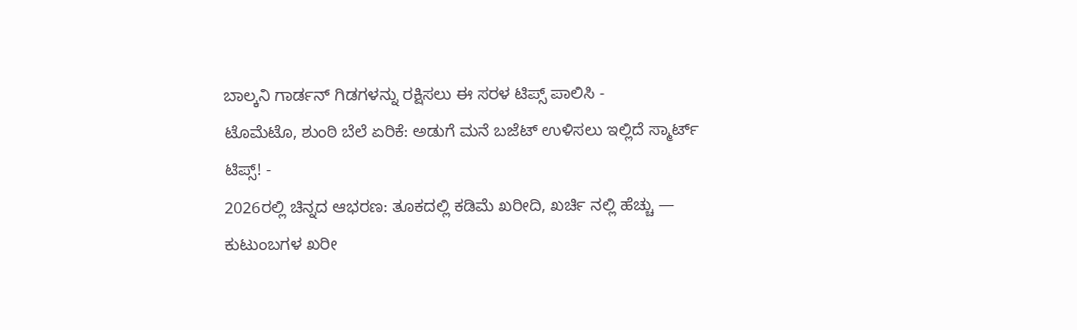ಬಾಲ್ಕನಿ ಗಾರ್ಡನ್ ಗಿಡಗಳನ್ನು ರಕ್ಷಿಸಲು ಈ ಸರಳ ಟಿಪ್ಸ್ ಪಾಲಿಸಿ -
ಟೊಮೆಟೊ, ಶುಂಠಿ ಬೆಲೆ ಏರಿಕೆ: ಅಡುಗೆ ಮನೆ ಬಜೆಟ್ ಉಳಿಸಲು ಇಲ್ಲಿದೆ ಸ್ಮಾರ್ಟ್ ಟಿಪ್ಸ್! -
2026ರಲ್ಲಿ ಚಿನ್ನದ ಆಭರಣ: ತೂಕದಲ್ಲಿ ಕಡಿಮೆ ಖರೀದಿ, ಖರ್ಚಿ ನಲ್ಲಿ ಹೆಚ್ಚು — ಕುಟುಂಬಗಳ ಖರೀ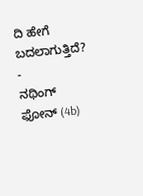ದಿ ಹೇಗೆ ಬದಲಾಗುತ್ತಿದೆ? -
ನಥಿಂಗ್ ಫೋನ್ (4b)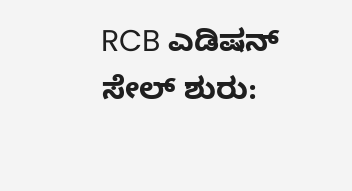RCB ಎಡಿಷನ್ ಸೇಲ್ ಶುರು: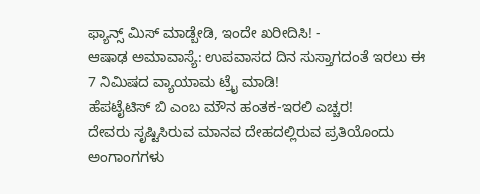ಫ್ಯಾನ್ಸ್ ಮಿಸ್ ಮಾಡ್ಬೇಡಿ, ಇಂದೇ ಖರೀದಿಸಿ! -
ಆಷಾಢ ಅಮಾವಾಸ್ಯೆ: ಉಪವಾಸದ ದಿನ ಸುಸ್ತಾಗದಂತೆ ಇರಲು ಈ 7 ನಿಮಿಷದ ವ್ಯಾಯಾಮ ಟ್ರೈ ಮಾಡಿ!
ಹೆಪಟೈಟಿಸ್ ಬಿ ಎಂಬ ಮೌನ ಹಂತಕ-ಇರಲಿ ಎಚ್ಚರ!
ದೇವರು ಸೃಷ್ಟಿಸಿರುವ ಮಾನವ ದೇಹದಲ್ಲಿರುವ ಪ್ರತಿಯೊಂದು ಅಂಗಾಂಗಗಳು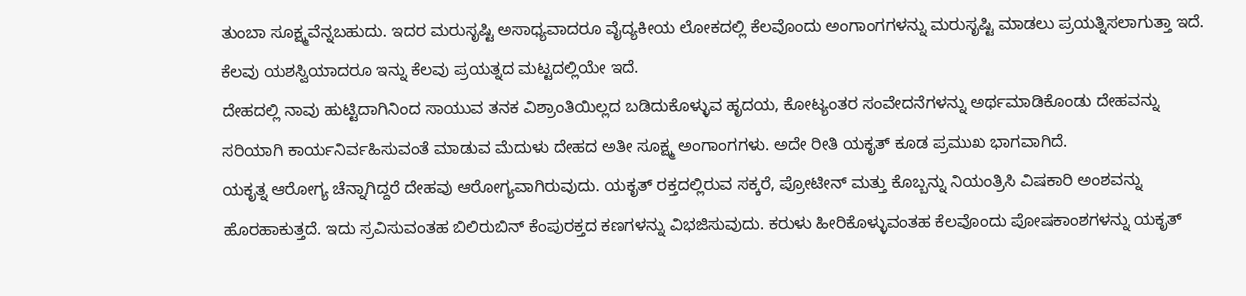ತುಂಬಾ ಸೂಕ್ಷ್ಮವೆನ್ನಬಹುದು. ಇದರ ಮರುಸೃಷ್ಟಿ ಅಸಾಧ್ಯವಾದರೂ ವೈದ್ಯಕೀಯ ಲೋಕದಲ್ಲಿ ಕೆಲವೊಂದು ಅಂಗಾಂಗಗಳನ್ನು ಮರುಸೃಷ್ಟಿ ಮಾಡಲು ಪ್ರಯತ್ನಿಸಲಾಗುತ್ತಾ ಇದೆ. ಕೆಲವು ಯಶಸ್ವಿಯಾದರೂ ಇನ್ನು ಕೆಲವು ಪ್ರಯತ್ನದ ಮಟ್ಟದಲ್ಲಿಯೇ ಇದೆ.
ದೇಹದಲ್ಲಿ ನಾವು ಹುಟ್ಟಿದಾಗಿನಿಂದ ಸಾಯುವ ತನಕ ವಿಶ್ರಾಂತಿಯಿಲ್ಲದ ಬಡಿದುಕೊಳ್ಳುವ ಹೃದಯ, ಕೋಟ್ಯಂತರ ಸಂವೇದನೆಗಳನ್ನು ಅರ್ಥಮಾಡಿಕೊಂಡು ದೇಹವನ್ನು ಸರಿಯಾಗಿ ಕಾರ್ಯನಿರ್ವಹಿಸುವಂತೆ ಮಾಡುವ ಮೆದುಳು ದೇಹದ ಅತೀ ಸೂಕ್ಷ್ಮ ಅಂಗಾಂಗಗಳು. ಅದೇ ರೀತಿ ಯಕೃತ್ ಕೂಡ ಪ್ರಮುಖ ಭಾಗವಾಗಿದೆ.
ಯಕೃತ್ನ ಆರೋಗ್ಯ ಚೆನ್ನಾಗಿದ್ದರೆ ದೇಹವು ಆರೋಗ್ಯವಾಗಿರುವುದು. ಯಕೃತ್ ರಕ್ತದಲ್ಲಿರುವ ಸಕ್ಕರೆ, ಪ್ರೋಟೀನ್ ಮತ್ತು ಕೊಬ್ಬನ್ನು ನಿಯಂತ್ರಿಸಿ ವಿಷಕಾರಿ ಅಂಶವನ್ನು ಹೊರಹಾಕುತ್ತದೆ. ಇದು ಸ್ರವಿಸುವಂತಹ ಬಿಲಿರುಬಿನ್ ಕೆಂಪುರಕ್ತದ ಕಣಗಳನ್ನು ವಿಭಜಿಸುವುದು. ಕರುಳು ಹೀರಿಕೊಳ್ಳುವಂತಹ ಕೆಲವೊಂದು ಪೋಷಕಾಂಶಗಳನ್ನು ಯಕೃತ್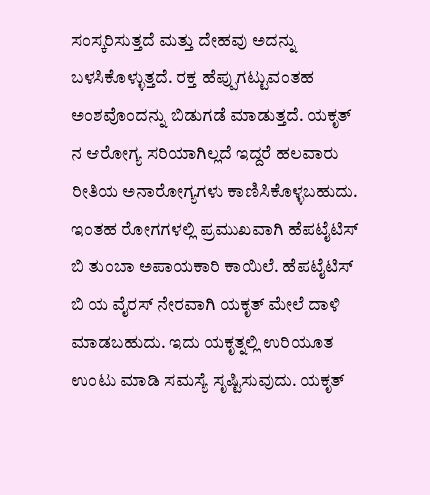ಸಂಸ್ಕರಿಸುತ್ತದೆ ಮತ್ತು ದೇಹವು ಅದನ್ನು ಬಳಸಿಕೊಳ್ಳುತ್ತದೆ. ರಕ್ತ ಹೆಪ್ಪುಗಟ್ಟುವಂತಹ ಅಂಶವೊಂದನ್ನು ಬಿಡುಗಡೆ ಮಾಡುತ್ತದೆ. ಯಕೃತ್ ನ ಆರೋಗ್ಯ ಸರಿಯಾಗಿಲ್ಲದೆ ಇದ್ದರೆ ಹಲವಾರು ರೀತಿಯ ಅನಾರೋಗ್ಯಗಳು ಕಾಣಿಸಿಕೊಳ್ಳಬಹುದು.
ಇಂತಹ ರೋಗಗಳಲ್ಲಿ ಪ್ರಮುಖವಾಗಿ ಹೆಪಟೈಟಿಸ್ ಬಿ ತುಂಬಾ ಅಪಾಯಕಾರಿ ಕಾಯಿಲೆ. ಹೆಪಟೈಟಿಸ್ ಬಿ ಯ ವೈರಸ್ ನೇರವಾಗಿ ಯಕೃತ್ ಮೇಲೆ ದಾಳಿ ಮಾಡಬಹುದು. ಇದು ಯಕೃತ್ನಲ್ಲಿ ಉರಿಯೂತ ಉಂಟು ಮಾಡಿ ಸಮಸ್ಯೆ ಸೃಷ್ಟಿಸುವುದು. ಯಕೃತ್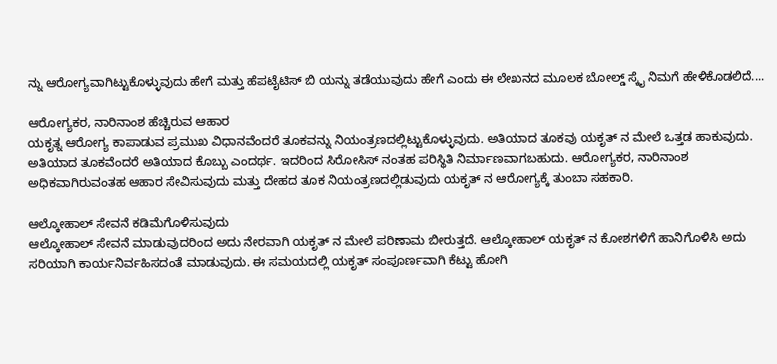ನ್ನು ಆರೋಗ್ಯವಾಗಿಟ್ಟುಕೊಳ್ಳುವುದು ಹೇಗೆ ಮತ್ತು ಹೆಪಟೈಟಿಸ್ ಬಿ ಯನ್ನು ತಡೆಯುವುದು ಹೇಗೆ ಎಂದು ಈ ಲೇಖನದ ಮೂಲಕ ಬೋಲ್ಡ್ ಸ್ಕೈ ನಿಮಗೆ ಹೇಳಿಕೊಡಲಿದೆ....

ಆರೋಗ್ಯಕರ, ನಾರಿನಾಂಶ ಹೆಚ್ಚಿರುವ ಆಹಾರ
ಯಕೃತ್ನ ಆರೋಗ್ಯ ಕಾಪಾಡುವ ಪ್ರಮುಖ ವಿಧಾನವೆಂದರೆ ತೂಕವನ್ನು ನಿಯಂತ್ರಣದಲ್ಲಿಟ್ಟುಕೊಳ್ಳುವುದು. ಅತಿಯಾದ ತೂಕವು ಯಕೃತ್ ನ ಮೇಲೆ ಒತ್ತಡ ಹಾಕುವುದು. ಅತಿಯಾದ ತೂಕವೆಂದರೆ ಅತಿಯಾದ ಕೊಬ್ಬು ಎಂದರ್ಥ. ಇದರಿಂದ ಸಿರೋಸಿಸ್ ನಂತಹ ಪರಿಸ್ಥಿತಿ ನಿರ್ಮಾಣವಾಗಬಹುದು. ಆರೋಗ್ಯಕರ, ನಾರಿನಾಂಶ ಅಧಿಕವಾಗಿರುವಂತಹ ಆಹಾರ ಸೇವಿಸುವುದು ಮತ್ತು ದೇಹದ ತೂಕ ನಿಯಂತ್ರಣದಲ್ಲಿಡುವುದು ಯಕೃತ್ ನ ಆರೋಗ್ಯಕ್ಕೆ ತುಂಬಾ ಸಹಕಾರಿ.

ಆಲ್ಕೋಹಾಲ್ ಸೇವನೆ ಕಡಿಮೆಗೊಳಿಸುವುದು
ಆಲ್ಕೋಹಾಲ್ ಸೇವನೆ ಮಾಡುವುದರಿಂದ ಅದು ನೇರವಾಗಿ ಯಕೃತ್ ನ ಮೇಲೆ ಪರಿಣಾಮ ಬೀರುತ್ತದೆ. ಆಲ್ಕೋಹಾಲ್ ಯಕೃತ್ ನ ಕೋಶಗಳಿಗೆ ಹಾನಿಗೊಳಿಸಿ ಅದು ಸರಿಯಾಗಿ ಕಾರ್ಯನಿರ್ವಹಿಸದಂತೆ ಮಾಡುವುದು. ಈ ಸಮಯದಲ್ಲಿ ಯಕೃತ್ ಸಂಪೂರ್ಣವಾಗಿ ಕೆಟ್ಟು ಹೋಗಿ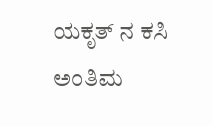ಯಕೃತ್ ನ ಕಸಿ ಅಂತಿಮ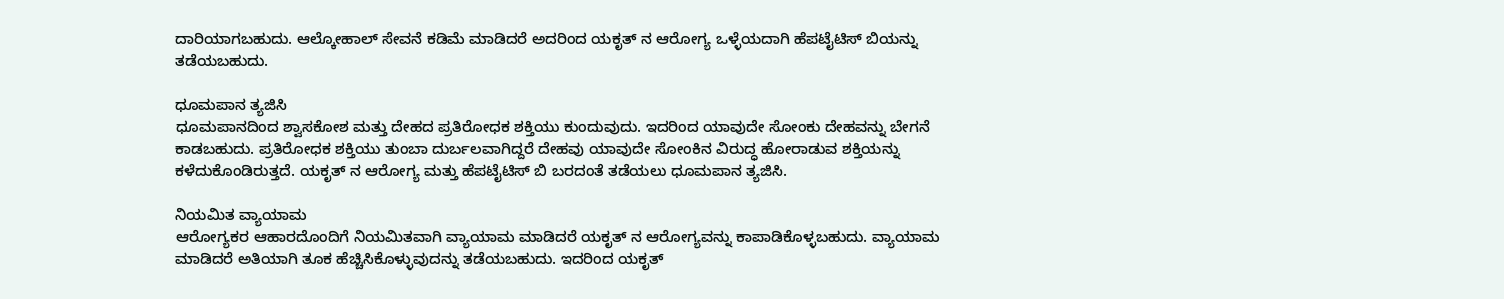ದಾರಿಯಾಗಬಹುದು. ಆಲ್ಕೋಹಾಲ್ ಸೇವನೆ ಕಡಿಮೆ ಮಾಡಿದರೆ ಅದರಿಂದ ಯಕೃತ್ ನ ಆರೋಗ್ಯ ಒಳ್ಳೆಯದಾಗಿ ಹೆಪಟೈಟಿಸ್ ಬಿಯನ್ನು ತಡೆಯಬಹುದು.

ಧೂಮಪಾನ ತ್ಯಜಿಸಿ
ಧೂಮಪಾನದಿಂದ ಶ್ವಾಸಕೋಶ ಮತ್ತು ದೇಹದ ಪ್ರತಿರೋಧಕ ಶಕ್ತಿಯು ಕುಂದುವುದು. ಇದರಿಂದ ಯಾವುದೇ ಸೋಂಕು ದೇಹವನ್ನು ಬೇಗನೆ ಕಾಡಬಹುದು. ಪ್ರತಿರೋಧಕ ಶಕ್ತಿಯು ತುಂಬಾ ದುರ್ಬಲವಾಗಿದ್ದರೆ ದೇಹವು ಯಾವುದೇ ಸೋಂಕಿನ ವಿರುದ್ಧ ಹೋರಾಡುವ ಶಕ್ತಿಯನ್ನು ಕಳೆದುಕೊಂಡಿರುತ್ತದೆ. ಯಕೃತ್ ನ ಆರೋಗ್ಯ ಮತ್ತು ಹೆಪಟೈಟಿಸ್ ಬಿ ಬರದಂತೆ ತಡೆಯಲು ಧೂಮಪಾನ ತ್ಯಜಿಸಿ.

ನಿಯಮಿತ ವ್ಯಾಯಾಮ
ಆರೋಗ್ಯಕರ ಆಹಾರದೊಂದಿಗೆ ನಿಯಮಿತವಾಗಿ ವ್ಯಾಯಾಮ ಮಾಡಿದರೆ ಯಕೃತ್ ನ ಆರೋಗ್ಯವನ್ನು ಕಾಪಾಡಿಕೊಳ್ಳಬಹುದು. ವ್ಯಾಯಾಮ ಮಾಡಿದರೆ ಅತಿಯಾಗಿ ತೂಕ ಹೆಚ್ಚಿಸಿಕೊಳ್ಳುವುದನ್ನು ತಡೆಯಬಹುದು. ಇದರಿಂದ ಯಕೃತ್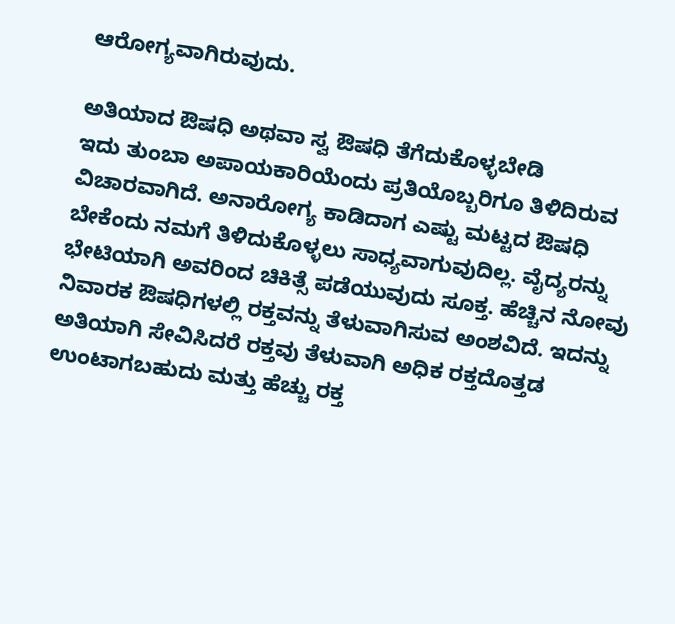ಆರೋಗ್ಯವಾಗಿರುವುದು.

ಅತಿಯಾದ ಔಷಧಿ ಅಥವಾ ಸ್ವ ಔಷಧಿ ತೆಗೆದುಕೊಳ್ಳಬೇಡಿ
ಇದು ತುಂಬಾ ಅಪಾಯಕಾರಿಯೆಂದು ಪ್ರತಿಯೊಬ್ಬರಿಗೂ ತಿಳಿದಿರುವ ವಿಚಾರವಾಗಿದೆ. ಅನಾರೋಗ್ಯ ಕಾಡಿದಾಗ ಎಷ್ಟು ಮಟ್ಟದ ಔಷಧಿ ಬೇಕೆಂದು ನಮಗೆ ತಿಳಿದುಕೊಳ್ಳಲು ಸಾಧ್ಯವಾಗುವುದಿಲ್ಲ. ವೈದ್ಯರನ್ನು ಭೇಟಿಯಾಗಿ ಅವರಿಂದ ಚಿಕಿತ್ಸೆ ಪಡೆಯುವುದು ಸೂಕ್ತ. ಹೆಚ್ಚಿನ ನೋವು ನಿವಾರಕ ಔಷಧಿಗಳಲ್ಲಿ ರಕ್ತವನ್ನು ತೆಳುವಾಗಿಸುವ ಅಂಶವಿದೆ. ಇದನ್ನು ಅತಿಯಾಗಿ ಸೇವಿಸಿದರೆ ರಕ್ತವು ತೆಳುವಾಗಿ ಅಧಿಕ ರಕ್ತದೊತ್ತಡ ಉಂಟಾಗಬಹುದು ಮತ್ತು ಹೆಚ್ಚು ರಕ್ತ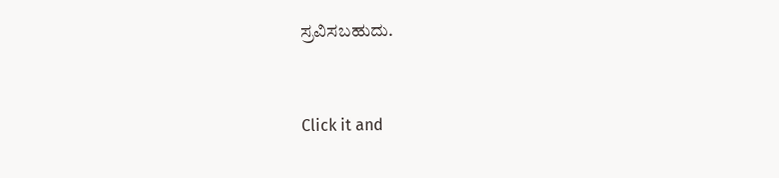ಸ್ರವಿಸಬಹುದು.



Click it and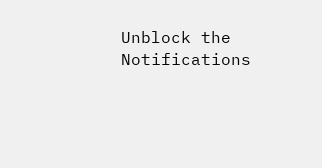Unblock the Notifications